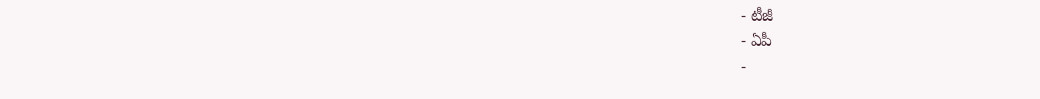- టీజీ
- ఏపీ
-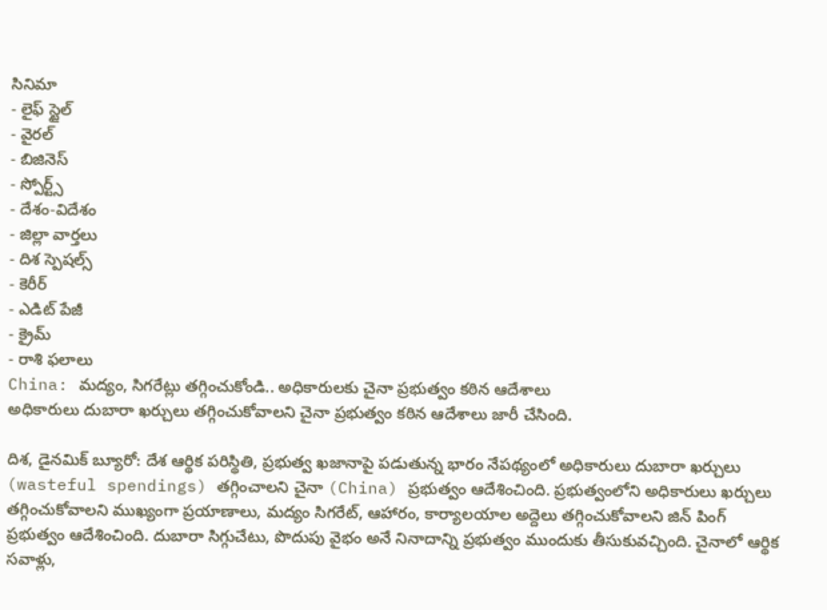సినిమా
- లైఫ్ స్టైల్
- వైరల్
- బిజినెస్
- స్పోర్ట్స్
- దేశం-విదేశం
- జిల్లా వార్తలు
- దిశ స్పెషల్స్
- కెరీర్
- ఎడిట్ పేజీ
- క్రైమ్
- రాశి ఫలాలు
China: మద్యం, సిగరేట్లు తగ్గించుకోండి.. అధికారులకు చైనా ప్రభుత్వం కఠిన ఆదేశాలు
అధికారులు దుబారా ఖర్చులు తగ్గించుకోవాలని చైనా ప్రభుత్వం కఠిన ఆదేశాలు జారీ చేసింది.

దిశ, డైనమిక్ బ్యూరో: దేశ ఆర్థిక పరిస్థితి, ప్రభుత్వ ఖజానాపై పడుతున్న భారం నేపథ్యంలో అధికారులు దుబారా ఖర్చులు (wasteful spendings) తగ్గించాలని చైనా (China) ప్రభుత్వం ఆదేశించింది. ప్రభుత్వంలోని అధికారులు ఖర్చులు తగ్గించుకోవాలని ముఖ్యంగా ప్రయాణాలు, మద్యం సిగరేట్, ఆహారం, కార్యాలయాల అద్దెలు తగ్గించుకోవాలని జిన్ పింగ్ ప్రభుత్వం ఆదేశించింది. దుబారా సిగ్గుచేటు, పొదుపు వైభం అనే నినాదాన్ని ప్రభుత్వం ముందుకు తీసుకువచ్చింది. చైనాలో ఆర్థిక సవాళ్లు,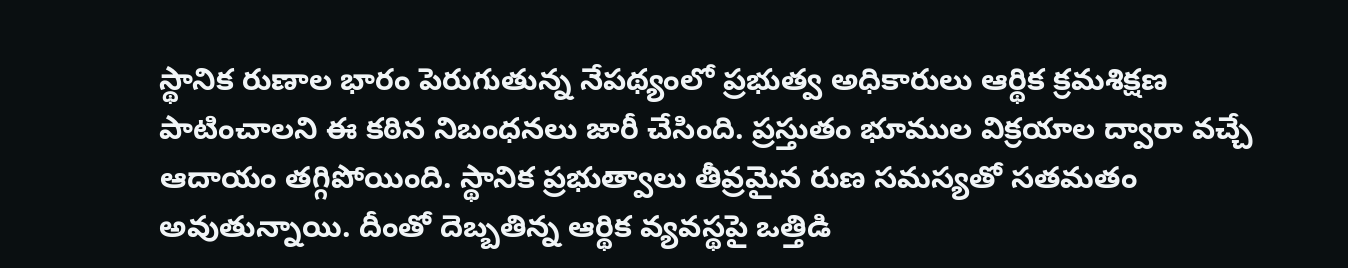స్థానిక రుణాల భారం పెరుగుతున్న నేపథ్యంలో ప్రభుత్వ అధికారులు ఆర్థిక క్రమశిక్షణ పాటించాలని ఈ కఠిన నిబంధనలు జారీ చేసింది. ప్రస్తుతం భూముల విక్రయాల ద్వారా వచ్చే ఆదాయం తగ్గిపోయింది. స్థానిక ప్రభుత్వాలు తీవ్రమైన రుణ సమస్యతో సతమతం అవుతున్నాయి. దీంతో దెబ్బతిన్న ఆర్థిక వ్యవస్థపై ఒత్తిడి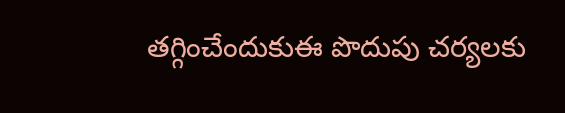తగ్గించేందుకుఈ పొదుపు చర్యలకు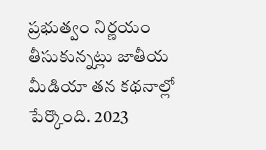ప్రభుత్వం నిర్ణయం తీసుకున్నట్లు జాతీయ మీడియా తన కథనాల్లో పేర్కొంది. 2023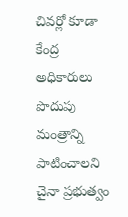చివర్లో కూడా కేంద్ర అధికారులు పొదుపు మంత్రాన్ని పాటించాలని చైనా ప్రభుత్వం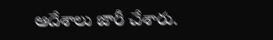ఆదేశాలు జారీ చేశారు.